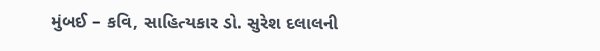મુંબઈ – કવિ, સાહિત્યકાર ડો. સુરેશ દલાલની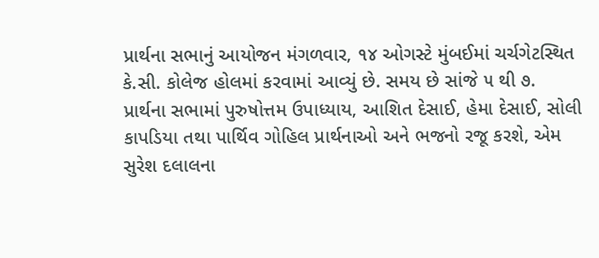પ્રાર્થના સભાનું આયોજન મંગળવાર, ૧૪ ઓગસ્ટે મુંબઈમાં ચર્ચગેટસ્થિત કે.સી. કોલેજ હોલમાં કરવામાં આવ્યું છે. સમય છે સાંજે ૫ થી ૭.
પ્રાર્થના સભામાં પુરુષોત્તમ ઉપાધ્યાય, આશિત દેસાઈ, હેમા દેસાઈ, સોલી કાપડિયા તથા પાર્થિવ ગોહિલ પ્રાર્થનાઓ અને ભજનો રજૂ કરશે, એમ સુરેશ દલાલના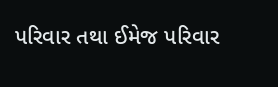પરિવાર તથા ઈમેજ પરિવાર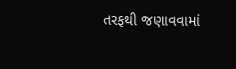તરફથી જણાવવામાં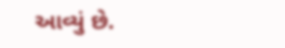આવ્યું છે.